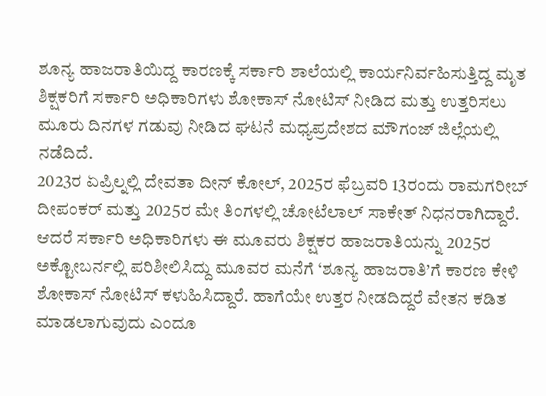ಶೂನ್ಯ ಹಾಜರಾತಿಯಿದ್ದ ಕಾರಣಕ್ಕೆ ಸರ್ಕಾರಿ ಶಾಲೆಯಲ್ಲಿ ಕಾರ್ಯನಿರ್ವಹಿಸುತ್ತಿದ್ದ ಮೃತ ಶಿಕ್ಷಕರಿಗೆ ಸರ್ಕಾರಿ ಅಧಿಕಾರಿಗಳು ಶೋಕಾಸ್ ನೋಟಿಸ್ ನೀಡಿದ ಮತ್ತು ಉತ್ತರಿಸಲು ಮೂರು ದಿನಗಳ ಗಡುವು ನೀಡಿದ ಘಟನೆ ಮಧ್ಯಪ್ರದೇಶದ ಮೌಗಂಜ್ ಜಿಲ್ಲೆಯಲ್ಲಿ ನಡೆದಿದೆ.
2023ರ ಏಪ್ರಿಲ್ನಲ್ಲಿ ದೇವತಾ ದೀನ್ ಕೋಲ್, 2025ರ ಫೆಬ್ರವರಿ 13ರಂದು ರಾಮಗರೀಬ್ ದೀಪಂಕರ್ ಮತ್ತು 2025ರ ಮೇ ತಿಂಗಳಲ್ಲಿ ಚೋಟೆಲಾಲ್ ಸಾಕೇತ್ ನಿಧನರಾಗಿದ್ದಾರೆ. ಆದರೆ ಸರ್ಕಾರಿ ಅಧಿಕಾರಿಗಳು ಈ ಮೂವರು ಶಿಕ್ಷಕರ ಹಾಜರಾತಿಯನ್ನು 2025ರ ಅಕ್ಟೋಬರ್ನಲ್ಲಿ ಪರಿಶೀಲಿಸಿದ್ದು ಮೂವರ ಮನೆಗೆ ‘ಶೂನ್ಯ ಹಾಜರಾತಿ’ಗೆ ಕಾರಣ ಕೇಳಿ ಶೋಕಾಸ್ ನೋಟಿಸ್ ಕಳುಹಿಸಿದ್ದಾರೆ. ಹಾಗೆಯೇ ಉತ್ತರ ನೀಡದಿದ್ದರೆ ವೇತನ ಕಡಿತ ಮಾಡಲಾಗುವುದು ಎಂದೂ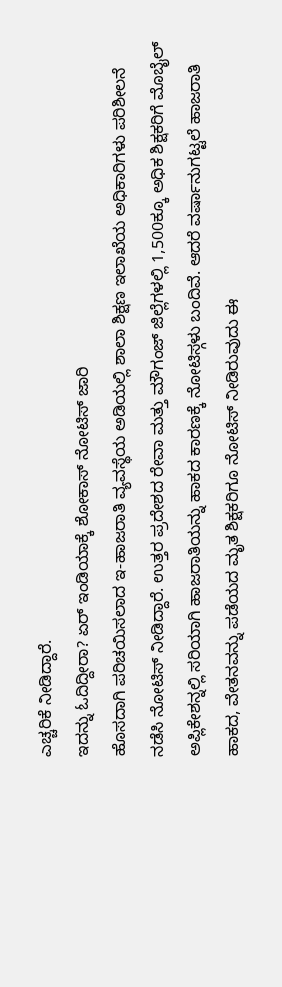ಎಚ್ಚರಿಕೆ ನೀಡಿದ್ದಾರೆ.
ಇದನ್ನು ಓದಿದ್ದೀರಾ? ಏರ್ ಇಂಡಿಯಾಕ್ಕೆ ಶೋಕಾಸ್ ನೋಟಿಸ್ ಜಾರಿ
ಹೊಸದಾಗಿ ಪರಿಚಯಿಸಲಾದ ಇ-ಹಾಜರಾತಿ ವ್ಯವಸ್ಥೆಯ ಅಡಿಯಲ್ಲಿ ಶಾಲಾ ಶಿಕ್ಷಣ ಇಲಾಖೆಯ ಅಧಿಕಾರಿಗಳು ಪರಿಶೀಲನೆ ನಡೆಸಿ ನೋಟಿಸ್ ನೀಡಿದ್ದಾರೆ. ಉತ್ತರ ಪ್ರದೇಶದ ರೇವಾ ಮತ್ತು ಮೌಗಂಜ್ ಜಿಲ್ಲೆಗಳಲ್ಲಿ 1,500ಕ್ಕೂ ಅಧಿಕ ಶಿಕ್ಷಕರಿಗೆ ಮೊಬೈಲ್ ಅಪ್ಲಿಕೇಶನ್ನಲ್ಲಿ ಸರಿಯಾಗಿ ಹಾಜರಾತಿಯನ್ನು ಹಾಕದ ಕಾರಣಕ್ಕೆ ನೋಟಿಸ್ಗಳು ಬಂದಿವೆ. ಆದರೆ ವರ್ಷಾನುಗಟ್ಟಲೆ ಹಾಜರಾತಿ ಹಾಕದ, ವೇತನವನ್ನು ಪಡೆಯದ ಮೃತ ಶಿಕ್ಷಕರಿಗೂ ನೋಟಿಸ್ ನೀಡಿರುವುದು ಈ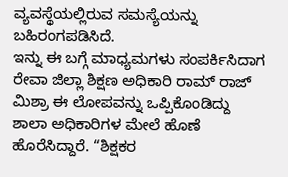ವ್ಯವಸ್ಥೆಯಲ್ಲಿರುವ ಸಮಸ್ಯೆಯನ್ನು ಬಹಿರಂಗಪಡಿಸಿದೆ.
ಇನ್ನು ಈ ಬಗ್ಗೆ ಮಾಧ್ಯಮಗಳು ಸಂಪರ್ಕಿಸಿದಾಗ ರೇವಾ ಜಿಲ್ಲಾ ಶಿಕ್ಷಣ ಅಧಿಕಾರಿ ರಾಮ್ ರಾಜ್ ಮಿಶ್ರಾ ಈ ಲೋಪವನ್ನು ಒಪ್ಪಿಕೊಂಡಿದ್ದು ಶಾಲಾ ಅಧಿಕಾರಿಗಳ ಮೇಲೆ ಹೊಣೆ ಹೊರೆಸಿದ್ದಾರೆ. “ಶಿಕ್ಷಕರ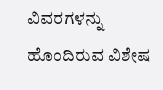ವಿವರಗಳನ್ನು ಹೊಂದಿರುವ ವಿಶೇಷ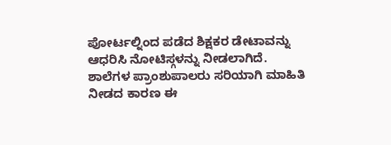ಪೋರ್ಟಲ್ನಿಂದ ಪಡೆದ ಶಿಕ್ಷಕರ ಡೇಟಾವನ್ನು ಆಧರಿಸಿ ನೋಟಿಸ್ಗಳನ್ನು ನೀಡಲಾಗಿದೆ. ಶಾಲೆಗಳ ಪ್ರಾಂಶುಪಾಲರು ಸರಿಯಾಗಿ ಮಾಹಿತಿ ನೀಡದ ಕಾರಣ ಈ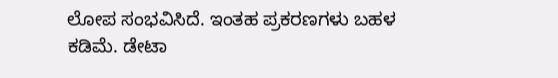ಲೋಪ ಸಂಭವಿಸಿದೆ. ಇಂತಹ ಪ್ರಕರಣಗಳು ಬಹಳ ಕಡಿಮೆ. ಡೇಟಾ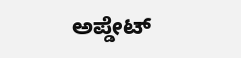ಅಪ್ಡೇಟ್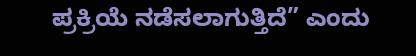ಪ್ರಕ್ರಿಯೆ ನಡೆಸಲಾಗುತ್ತಿದೆ” ಎಂದು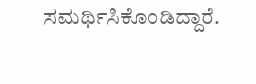ಸಮರ್ಥಿಸಿಕೊಂಡಿದ್ದಾರೆ.